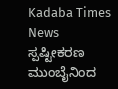Kadaba Times News
ಸ್ಪಷ್ಟೀಕರಣ
ಮುಂಬೈನಿಂದ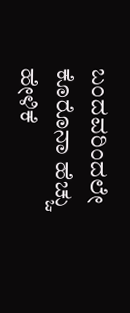ಬಂದವರಿಂದಲೇ ಕೊರೊನಾ ಹೆಚ್ಚು ಹೇಳಿಕೆ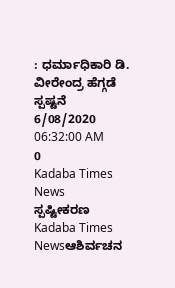: ಧರ್ಮಾಧಿಕಾರಿ ಡಿ. ವೀರೇಂದ್ರ ಹೆಗ್ಗಡೆ ಸ್ಪಷ್ಟನೆ
6/08/2020 06:32:00 AM
0
Kadaba Times News
ಸ್ಪಷ್ಟೀಕರಣ
Kadaba Times Newsಆಶಿರ್ವಚನ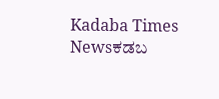Kadaba Times Newsಕಡಬ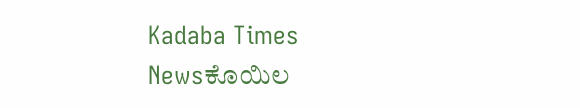Kadaba Times Newsಕೊಯಿಲ